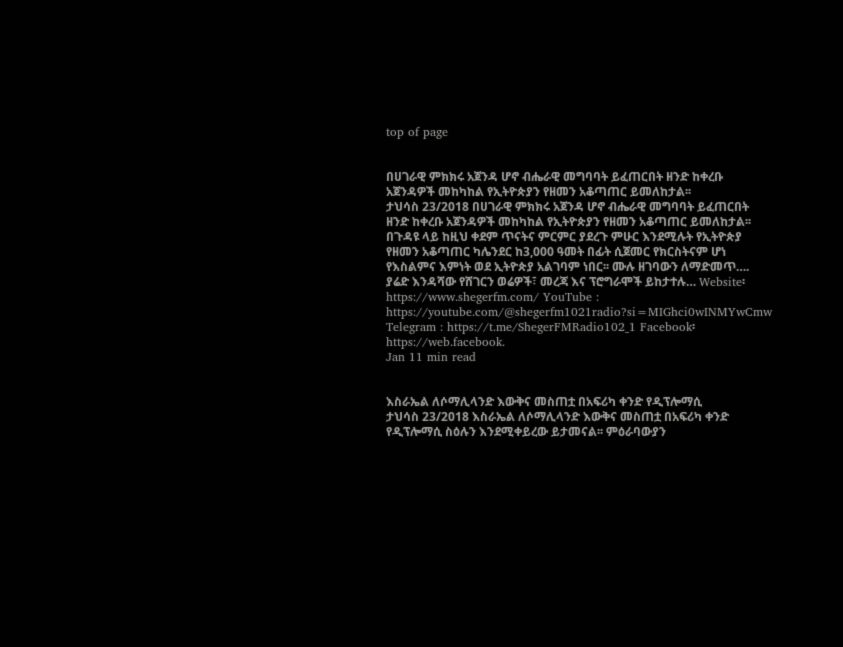top of page


በሀገራዊ ምክክሩ አጀንዳ ሆኖ ብሔራዊ መግባባት ይፈጠርበት ዘንድ ከቀረቡ አጀንዳዎች መከካከል የኢትዮጵያን የዘመን አቆጣጠር ይመለከታል፡፡
ታህሳስ 23/2018 በሀገራዊ ምክክሩ አጀንዳ ሆኖ ብሔራዊ መግባባት ይፈጠርበት ዘንድ ከቀረቡ አጀንዳዎች መከካከል የኢትዮጵያን የዘመን አቆጣጠር ይመለከታል፡፡ በጉዳዩ ላይ ከዚህ ቀደም ጥናትና ምርምር ያደረጉ ምሁር እንደሚሉት የኢትዮጵያ የዘመን አቆጣጠር ካሌንደር ከ3,000 ዓመት በፊት ሲጀመር የክርስትናም ሆነ የእስልምና እምነት ወደ ኢትዮጵያ አልገባም ነበር፡፡ ሙሉ ዘገባውን ለማድመጥ…. ያሬድ እንዳሻው የሸገርን ወሬዎች፣ መረጃ እና ፕሮግራሞች ይከታተሉ… Website፡ https://www.shegerfm.com/ YouTube : https://youtube.com/@shegerfm1021radio?si=MIGhci0wINMYwCmw Telegram : https://t.me/ShegerFMRadio102_1 Facebook፡ https://web.facebook.
Jan 11 min read


እስራኤል ለሶማሊላንድ እውቅና መስጠቷ በአፍሪካ ቀንድ የዲፕሎማሲ
ታህሳስ 23/2018 እስራኤል ለሶማሊላንድ እውቅና መስጠቷ በአፍሪካ ቀንድ የዲፕሎማሲ ስዕሉን እንደሚቀይረው ይታመናል፡፡ ምዕራባውያን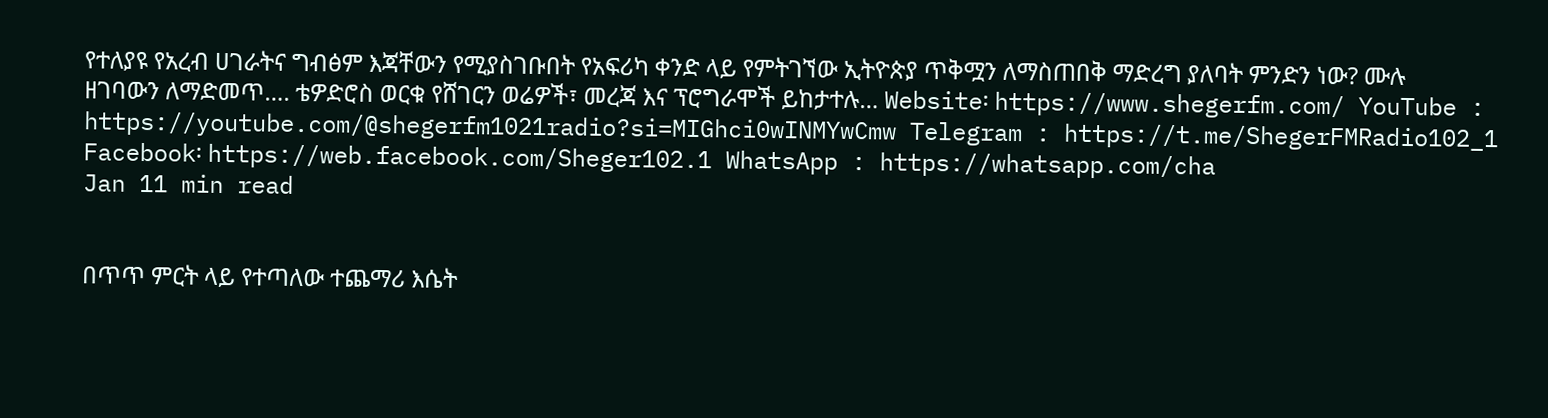የተለያዩ የአረብ ሀገራትና ግብፅም እጃቸውን የሚያስገቡበት የአፍሪካ ቀንድ ላይ የምትገኘው ኢትዮጵያ ጥቅሟን ለማስጠበቅ ማድረግ ያለባት ምንድን ነው? ሙሉ ዘገባውን ለማድመጥ…. ቴዎድሮስ ወርቁ የሸገርን ወሬዎች፣ መረጃ እና ፕሮግራሞች ይከታተሉ… Website፡ https://www.shegerfm.com/ YouTube : https://youtube.com/@shegerfm1021radio?si=MIGhci0wINMYwCmw Telegram : https://t.me/ShegerFMRadio102_1 Facebook፡ https://web.facebook.com/Sheger102.1 WhatsApp : https://whatsapp.com/cha
Jan 11 min read


በጥጥ ምርት ላይ የተጣለው ተጨማሪ እሴት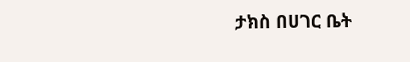ታክስ በሀገር ቤት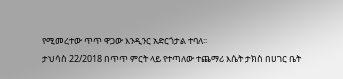የሚመረተው ጥጥ ዋጋው እንዲንር አድርጎታል ተባለ፡፡
ታህሳስ 22/2018 በጥጥ ምርት ላይ የተጣለው ተጨማሪ እሴት ታክስ በሀገር ቤት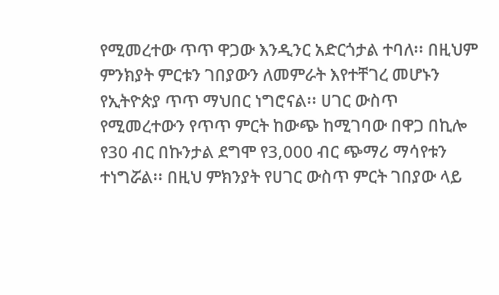የሚመረተው ጥጥ ዋጋው እንዲንር አድርጎታል ተባለ፡፡ በዚህም ምንክያት ምርቱን ገበያውን ለመምራት እየተቸገረ መሆኑን የኢትዮጵያ ጥጥ ማህበር ነግሮናል፡፡ ሀገር ውስጥ የሚመረተውን የጥጥ ምርት ከውጭ ከሚገባው በዋጋ በኪሎ የ30 ብር በኩንታል ደግሞ የ3,000 ብር ጭማሪ ማሳየቱን ተነግሯል፡፡ በዚህ ምክንያት የሀገር ውስጥ ምርት ገበያው ላይ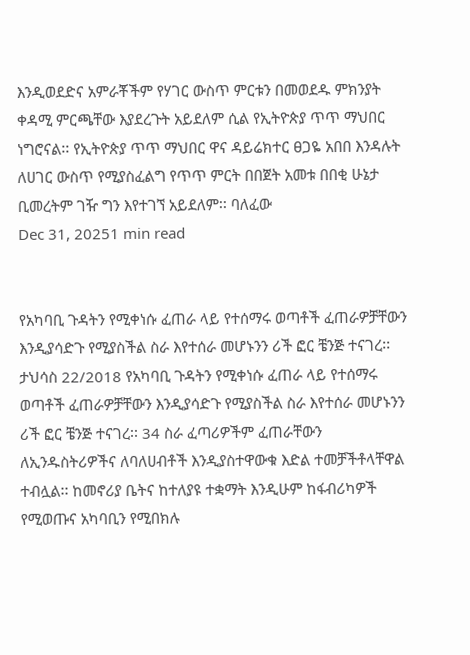እንዲወደድና አምራቾችም የሃገር ውስጥ ምርቱን በመወደዱ ምክንያት ቀዳሚ ምርጫቸው እያደረጉት አይደለም ሲል የኢትዮጵያ ጥጥ ማህበር ነግሮናል፡፡ የኢትዮጵያ ጥጥ ማህበር ዋና ዳይሬክተር ፀጋዬ አበበ እንዳሉት ለሀገር ውስጥ የሚያስፈልግ የጥጥ ምርት በበጀት አመቱ በበቂ ሁኔታ ቢመረትም ገዥ ግን እየተገኘ አይደለም፡፡ ባለፈው
Dec 31, 20251 min read


የአካባቢ ጉዳትን የሚቀነሱ ፈጠራ ላይ የተሰማሩ ወጣቶች ፈጠራዎቻቸውን እንዲያሳድጉ የሚያስችል ስራ እየተሰራ መሆኑንን ሪች ፎር ቼንጅ ተናገረ፡፡
ታህሳስ 22/2018 የአካባቢ ጉዳትን የሚቀነሱ ፈጠራ ላይ የተሰማሩ ወጣቶች ፈጠራዎቻቸውን እንዲያሳድጉ የሚያስችል ስራ እየተሰራ መሆኑንን ሪች ፎር ቼንጅ ተናገረ፡፡ 34 ስራ ፈጣሪዎችም ፈጠራቸውን ለኢንዱስትሪዎችና ለባለሀብቶች እንዲያስተዋውቁ እድል ተመቻችቶላቸዋል ተብሏል፡፡ ከመኖሪያ ቤትና ከተለያዩ ተቋማት እንዲሁም ከፋብሪካዎች የሚወጡና አካባቢን የሚበክሉ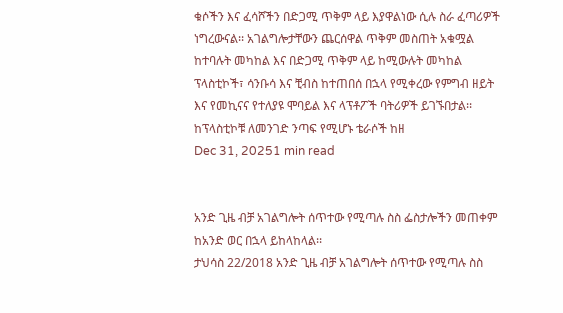ቁሶችን እና ፈሳሾችን በድጋሚ ጥቅም ላይ እያዋልነው ሲሉ ስራ ፈጣሪዎች ነግረውናል፡፡ አገልግሎታቸውን ጨርሰዋል ጥቅም መስጠት አቁሟል ከተባሉት መካከል እና በድጋሚ ጥቅም ላይ ከሚውሉት መካከል ፕላስቲኮች፣ ሳንቡሳ እና ቺብስ ከተጠበሰ በኋላ የሚቀረው የምግብ ዘይት እና የመኪናና የተለያዩ ሞባይል እና ላፕቶፖች ባትሪዎች ይገኙበታል፡፡ ከፕላስቲኮቹ ለመንገድ ንጣፍ የሚሆኑ ቴራሶች ከዘ
Dec 31, 20251 min read


አንድ ጊዜ ብቻ አገልግሎት ሰጥተው የሚጣሉ ስስ ፌስታሎችን መጠቀም ከአንድ ወር በኋላ ይከላከላል፡፡
ታህሳስ 22/2018 አንድ ጊዜ ብቻ አገልግሎት ሰጥተው የሚጣሉ ስስ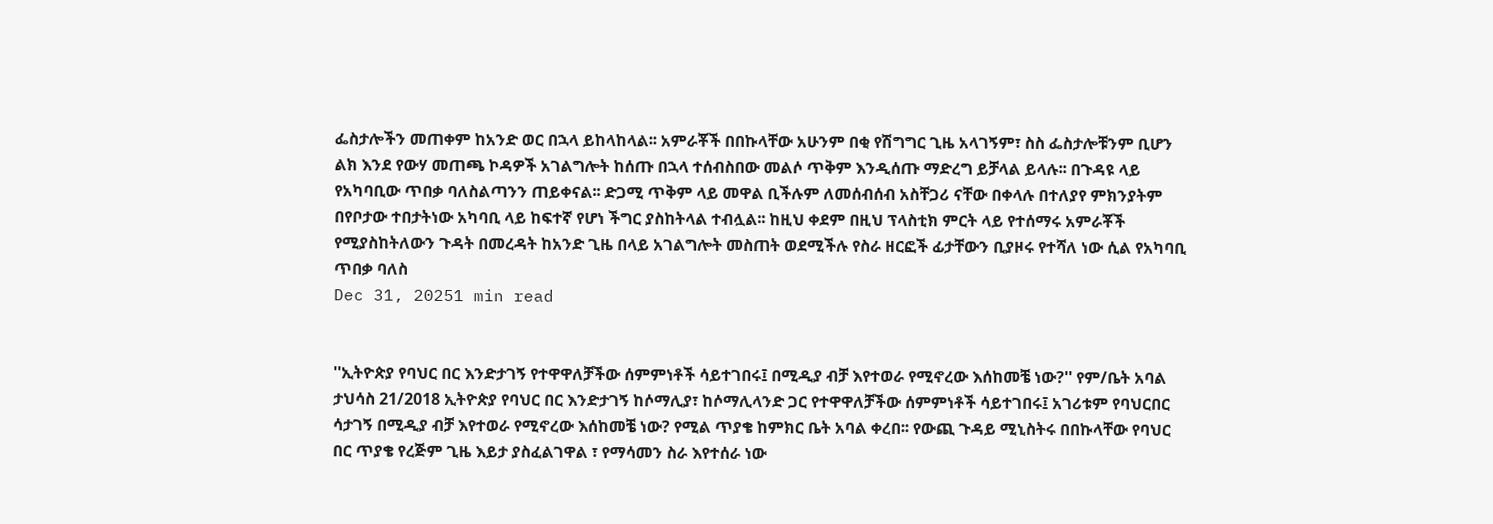ፌስታሎችን መጠቀም ከአንድ ወር በኋላ ይከላከላል፡፡ አምራቾች በበኩላቸው አሁንም በቂ የሽግግር ጊዜ አላገኝም፣ ስስ ፌስታሎቹንም ቢሆን ልክ እንደ የውሃ መጠጫ ኮዳዎች አገልግሎት ከሰጡ በኋላ ተሰብስበው መልሶ ጥቅም እንዲሰጡ ማድረግ ይቻላል ይላሉ፡፡ በጉዳዩ ላይ የአካባቢው ጥበቃ ባለስልጣንን ጠይቀናል፡፡ ድጋሚ ጥቅም ላይ መዋል ቢችሉም ለመሰብሰብ አስቸጋሪ ናቸው በቀላሉ በተለያየ ምክንያትም በየቦታው ተበታትነው አካባቢ ላይ ከፍተኛ የሆነ ችግር ያስከትላል ተብሏል፡፡ ከዚህ ቀደም በዚህ ፕላስቲክ ምርት ላይ የተሰማሩ አምራቾች የሚያስከትለውን ጉዳት በመረዳት ከአንድ ጊዜ በላይ አገልግሎት መስጠት ወደሚችሉ የስራ ዘርፎች ፊታቸውን ቢያዞሩ የተሻለ ነው ሲል የአካባቢ ጥበቃ ባለስ
Dec 31, 20251 min read


''ኢትዮጵያ የባህር በር እንድታገኝ የተዋዋለቻችው ሰምምነቶች ሳይተገበሩ፤ በሚዲያ ብቻ እየተወራ የሚኖረው እሰከመቼ ነው?'' የም/ቤት አባል
ታህሳስ 21/2018 ኢትዮጵያ የባህር በር እንድታገኝ ከሶማሊያ፣ ከሶማሊላንድ ጋር የተዋዋለቻችው ሰምምነቶች ሳይተገበሩ፤ አገሪቱም የባህርበር ሳታገኝ በሚዲያ ብቻ እየተወራ የሚኖረው እሰከመቼ ነው? የሚል ጥያቄ ከምክር ቤት አባል ቀረበ፡፡ የውጪ ጉዳይ ሚኒስትሩ በበኩላቸው የባህር በር ጥያቄ የረጅም ጊዜ እይታ ያስፈልገዋል ፣ የማሳመን ስራ እየተሰራ ነው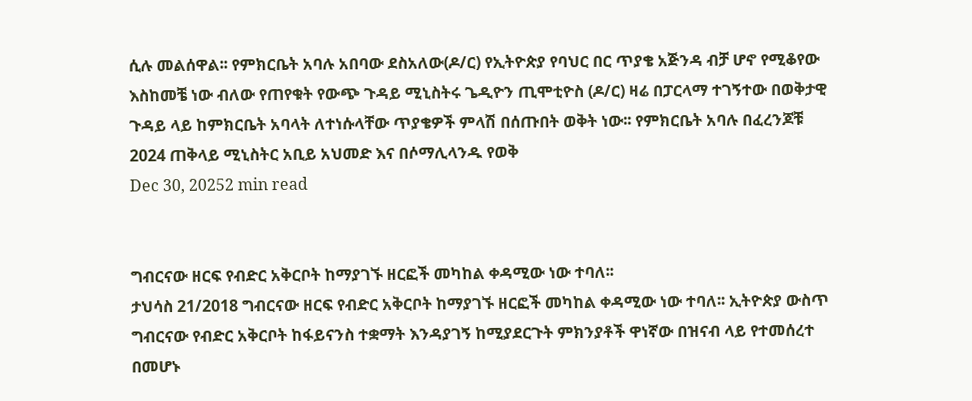ሲሉ መልሰዋል፡፡ የምክርቤት አባሉ አበባው ደስአለው(ዶ/ር) የኢትዮጵያ የባህር በር ጥያቄ አጅንዳ ብቻ ሆኖ የሚቆየው እስከመቼ ነው ብለው የጠየቁት የውጭ ጉዳይ ሚኒስትሩ ጌዲዮን ጢሞቲዮስ (ዶ/ር) ዛሬ በፓርላማ ተገኝተው በወቅታዊ ጉዳይ ላይ ከምክርቤት አባላት ለተነሱላቸው ጥያቄዎች ምላሽ በሰጡበት ወቅት ነው፡፡ የምክርቤት አባሉ በፈረንጆቹ 2024 ጠቅላይ ሚኒስትር አቢይ አህመድ እና በሶማሊላንዱ የወቅ
Dec 30, 20252 min read


ግብርናው ዘርፍ የብድር አቅርቦት ከማያገኙ ዘርፎች መካከል ቀዳሚው ነው ተባለ፡፡
ታህሳስ 21/2018 ግብርናው ዘርፍ የብድር አቅርቦት ከማያገኙ ዘርፎች መካከል ቀዳሚው ነው ተባለ፡፡ ኢትዮጵያ ውስጥ ግብርናው የብድር አቅርቦት ከፋይናንስ ተቋማት እንዳያገኝ ከሚያደርጉት ምክንያቶች ዋነኛው በዝናብ ላይ የተመሰረተ በመሆኑ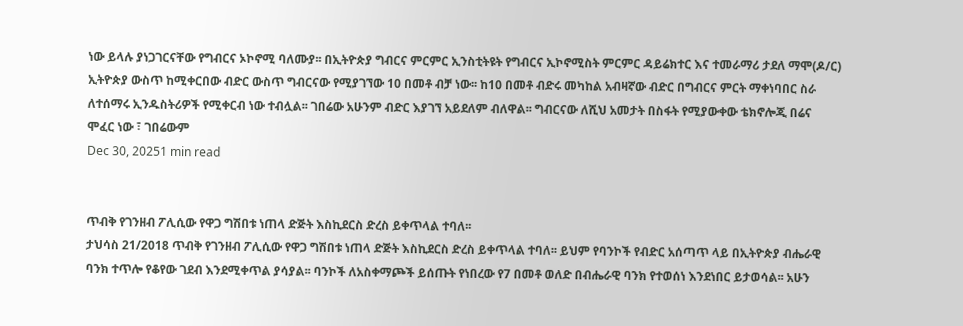ነው ይላሉ ያነጋገርናቸው የግብርና ኦኮኖሚ ባለሙያ፡፡ በኢትዮጵያ ግብርና ምርምር ኢንስቲትዩት የግብርና ኢኮኖሚስት ምርምር ዳይሬክተር እና ተመራማሪ ታደለ ማሞ(ዶ/ር) ኢትዮጵያ ውስጥ ከሚቀርበው ብድር ውስጥ ግብርናው የሚያገኘው 10 በመቶ ብቻ ነው፡፡ ከ10 በመቶ ብድሩ መካከል አብዛኛው ብድር በግብርና ምርት ማቀነባበር ስራ ለተሰማሩ ኢንዱስትሪዎች የሚቀርብ ነው ተብሏል፡፡ ገበሬው አሁንም ብድር እያገኘ አይደለም ብለዋል፡፡ ግብርናው ለሺህ አመታት በስፋት የሚያውቀው ቴክኖሎጂ በሬና ሞፈር ነው ፣ ገበሬውም
Dec 30, 20251 min read


ጥብቅ የገንዘብ ፖሊሲው የዋጋ ግሽበቱ ነጠላ ድጅት እስኪደርስ ድረስ ይቀጥላል ተባለ፡፡
ታህሳስ 21/2018 ጥብቅ የገንዘብ ፖሊሲው የዋጋ ግሽበቱ ነጠላ ድጅት እስኪደርስ ድረስ ይቀጥላል ተባለ፡፡ ይህም የባንኮች የብድር አሰጣጥ ላይ በኢትዮጵያ ብሔራዊ ባንክ ተጥሎ የቆየው ገደብ እንደሚቀጥል ያሳያል፡፡ ባንኮች ለአስቀማጮች ይሰጡት የነበረው የ7 በመቶ ወለድ በብሔራዊ ባንክ የተወሰነ እንደነበር ይታወሳል፡፡ አሁን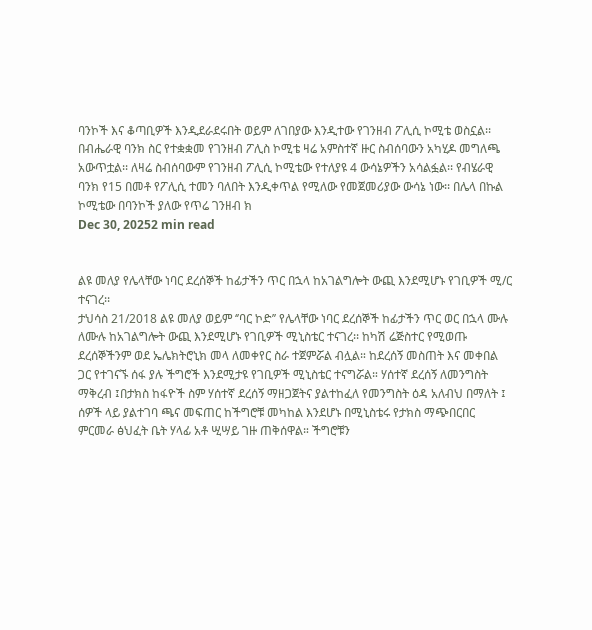ባንኮች እና ቆጣቢዎች እንዲደራደሩበት ወይም ለገበያው እንዲተው የገንዘብ ፖሊሲ ኮሚቴ ወስኗል፡፡ በብሔራዊ ባንክ ስር የተቋቋመ የገንዘብ ፖሊስ ኮሚቴ ዛሬ አምስተኛ ዙር ስብሰባውን አካሂዶ መግለጫ አውጥቷል፡፡ ለዛሬ ስብሰባውም የገንዘብ ፖሊሲ ኮሚቴው የተለያዩ 4 ውሳኔዎችን አሳልፏል፡፡ የብሄራዊ ባንክ የ15 በመቶ የፖሊሲ ተመን ባለበት እንዲቀጥል የሚለው የመጀመሪያው ውሳኔ ነው፡፡ በሌላ በኩል ኮሚቴው በባንኮች ያለው የጥሬ ገንዘብ ክ
Dec 30, 20252 min read


ልዩ መለያ የሌላቸው ነባር ደረሰኞች ከፊታችን ጥር በኋላ ከአገልግሎት ውጪ እንደሚሆኑ የገቢዎች ሚ/ር ተናገረ፡፡
ታህሳስ 21/2018 ልዩ መለያ ወይም ‘’ባር ኮድ’’ የሌላቸው ነባር ደረሰኞች ከፊታችን ጥር ወር በኋላ ሙሉ ለሙሉ ከአገልግሎት ውጪ እንደሚሆኑ የገቢዎች ሚኒስቴር ተናገረ፡፡ ከካሽ ሬጅስተር የሚወጡ ደረሰኞችንም ወደ ኤሌክትሮኒክ መላ ለመቀየር ስራ ተጀምሯል ብሏል። ከደረሰኝ መስጠት እና መቀበል ጋር የተገናኙ ሰፋ ያሉ ችግሮች እንደሚታዩ የገቢዎች ሚኒስቴር ተናግሯል። ሃሰተኛ ደረሰኝ ለመንግስት ማቅረብ ፤በታክስ ከፋዮች ስም ሃሰተኛ ደረሰኝ ማዘጋጀትና ያልተከፈለ የመንግስት ዕዳ አለብህ በማለት ፤ ሰዎች ላይ ያልተገባ ጫና መፍጠር ከችግሮቹ መካከል እንደሆኑ በሚኒስቴሩ የታክስ ማጭበርበር ምርመራ ፅህፈት ቤት ሃላፊ አቶ ሢሣይ ገዙ ጠቅሰዋል። ችግሮቹን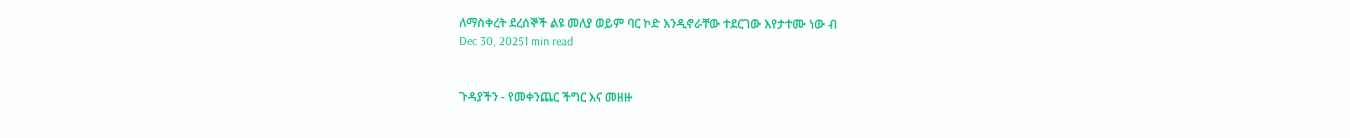ለማስቀረት ደረሰኞች ልዩ መለያ ወይም ባር ኮድ እንዲኖራቸው ተደርገው እየታተሙ ነው ብ
Dec 30, 20251 min read


ጉዳያችን - የመቀንጨር ችግር እና መዘዙ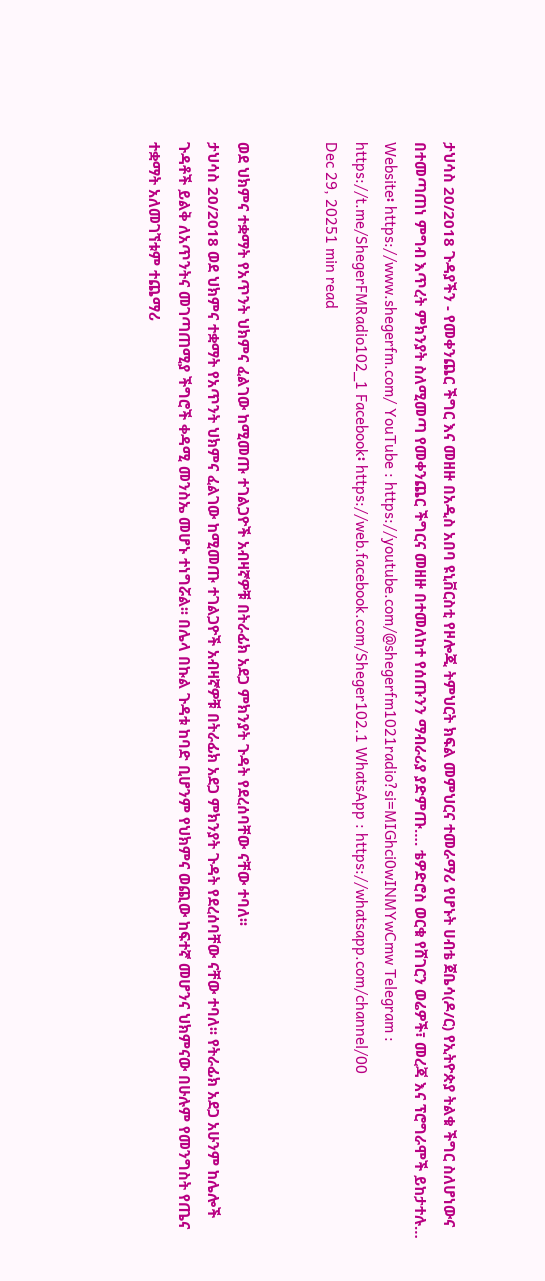ታህሳስ 20/2018 ጉዳያችን - የመቀንጨር ችግር እና መዘዙ በአዲስ አበባ ዩኒቨርስቲ የዞሎጂ ትምህርት ክፍል መምህርና ተመራማሪ የሆኑት ሀብቴ ጀቤሳ(ዶ/ር) የኢትዮጵያ ትልቁ ችግር ስለሆነውና በተመጣጠነ ምግብ እጥረት ምክንያት ስለሚመጣ የመቀንጨር ችግርና መዘዙ በተመለከተ የሰጡንን ማብራሪያ ያድምጡ…. ቴዎድሮስ ወርቁ የሸገርን ወሬዎች፣ መረጃ እና ፕሮግራሞች ይከታተሉ… Website፡ https://www.shegerfm.com/ YouTube : https://youtube.com/@shegerfm1021radio?si=MIGhci0wINMYwCmw Telegram : https://t.me/ShegerFMRadio102_1 Facebook፡ https://web.facebook.com/Sheger102.1 WhatsApp : https://whatsapp.com/channel/00
Dec 29, 20251 min read


ወደ ህክምና ተቋማት የአጥንት ህክምና ፈልገው ከሚመጡ ተገልጋዮች አብዛኛዎቹ በትራፊክ አደጋ ምክንያት ጉዳት የደረሰባቸው ናቸው ተባለ፡፡
ታህሳስ 20/2018 ወደ ህክምና ተቋማት የአጥንት ህክምና ፈልገው ከሚመጡ ተገልጋዮች አብዛኛዎቹ በትራፊክ አደጋ ምክንያት ጉዳት የደረሰባቸው ናቸው ተባለ፡፡ የትራፊክ አደጋ አሁንም ከሌሎች ጉዳቶች ይልቅ ለአጥንትና መገጣጠሚያ ችግሮች ቀዳሚ መንስኤ መሆኑ ተነግሯል፡፡ በሌላ በኩል ጉዳቱ ከባድ ቢሆንም የህክምና ወጪው ከፍተኛ መሆንና ህክምናው በሁሉም የመንግስት የጤና ተቋማት አለመገኘቱም ተጨማሪ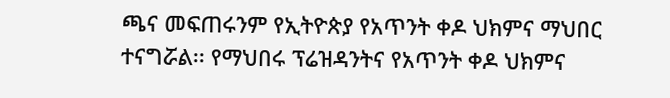ጫና መፍጠሩንም የኢትዮጵያ የአጥንት ቀዶ ህክምና ማህበር ተናግሯል፡፡ የማህበሩ ፕሬዝዳንትና የአጥንት ቀዶ ህክምና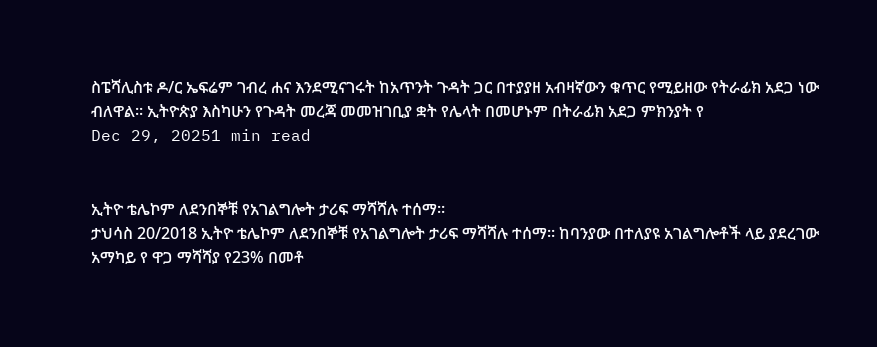ስፔሻሊስቱ ዶ/ር ኤፍሬም ገብረ ሐና እንደሚናገሩት ከአጥንት ጉዳት ጋር በተያያዘ አብዛኛውን ቁጥር የሚይዘው የትራፊክ አደጋ ነው ብለዋል፡፡ ኢትዮጵያ እስካሁን የጉዳት መረጃ መመዝገቢያ ቋት የሌላት በመሆኑም በትራፊክ አደጋ ምክንያት የ
Dec 29, 20251 min read


ኢትዮ ቴሌኮም ለደንበኞቹ የአገልግሎት ታሪፍ ማሻሻሉ ተሰማ።
ታህሳስ 20/2018 ኢትዮ ቴሌኮም ለደንበኞቹ የአገልግሎት ታሪፍ ማሻሻሉ ተሰማ። ከባንያው በተለያዩ አገልግሎቶች ላይ ያደረገው አማካይ የ ዋጋ ማሻሻያ የ23% በመቶ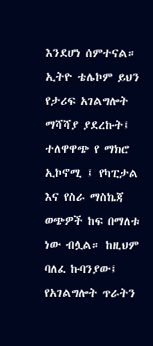እንደሆነ ሰምተናል። ኢትዮ ቴሌኮም ይህን የታሪፍ አገልግሎት ማሻሻያ ያደረኩት፤ ተለዋዋጭ የ ማክሮ ኢኮኖሚ ፤ የካፒታል እና የስራ ማስኬጃ ወጭዎች ከፍ በማለቱ ነው ብሏል። ከዚህም ባለፈ ኩባንያው፤ የአገልግሎት ጥራትን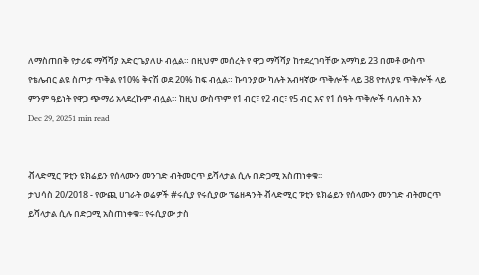ለማስጠበቅ የታሪፍ ማሻሻያ አድርጌያለሁ ብሏል። በዚህም መሰረት የ ዋጋ ማሻሻያ ከተደረገባቸው አማካይ 23 በመቶ ውስጥ የቴሌብር ልዩ ስጦታ ጥቅል የ10% ቅናሽ ወደ 20% ከፍ ብሏል። ኩባንያው ካሉት አብዛኛው ጥቅሎች ላይ 38 የተለያዩ ጥቅሎች ላይ ምንም ዓይነት የዋጋ ጭማሪ አላደረኩም ብሏል። ከዚህ ውስጥም የ1 ብር፣ የ2 ብር፣ የ5 ብር እና የ1 ሰዓት ጥቅሎች ባሉበት እን
Dec 29, 20251 min read


ቭላድሚር ፑቲን ዩክሬይን የሰላሙን መንገድ ብትመርጥ ይሻላታል ሲሉ በድጋሚ አስጠነቀቁ፡፡
ታህሳስ 20/2018 - የውጪ ሀገራት ወሬዎች #ሩሲያ የሩሲያው ፕሬዘዳንት ቭላድሚር ፑቲን ዩክሬይን የሰላሙን መንገድ ብትመርጥ ይሻላታል ሲሉ በድጋሚ አስጠነቀቁ፡፡ የሩሲያው ታስ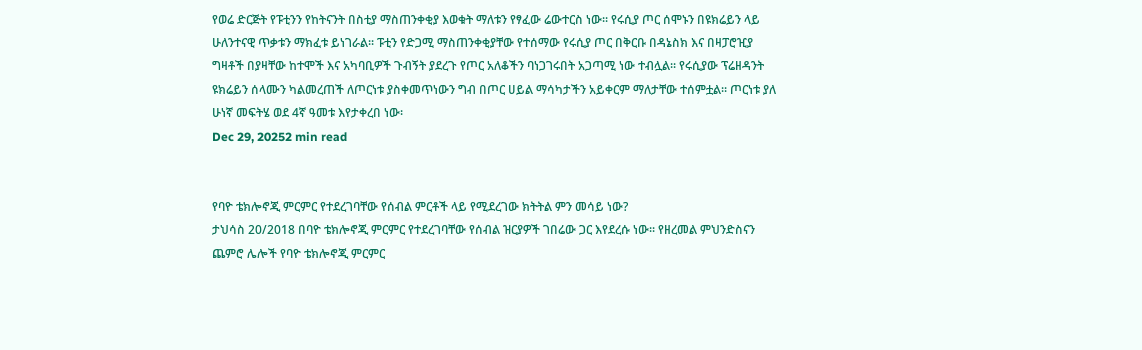የወሬ ድርጅት የፑቲንን የከትናንት በስቲያ ማስጠንቀቂያ እወቁት ማለቱን የፃፈው ሬውተርስ ነው፡፡ የሩሲያ ጦር ሰሞኑን በዩክሬይን ላይ ሁለንተናዊ ጥቃቱን ማክፈቱ ይነገራል፡፡ ፑቲን የድጋሚ ማስጠንቀቂያቸው የተሰማው የሩሲያ ጦር በቅርቡ በዳኔስክ እና በዛፓሮዢያ ግዛቶች በያዛቸው ከተሞች እና አካባቢዎች ጉብኝት ያደረጉ የጦር አለቆችን ባነጋገሩበት አጋጣሚ ነው ተብሏል፡፡ የሩሲያው ፕሬዘዳንት ዩክሬይን ሰላሙን ካልመረጠች ለጦርነቱ ያስቀመጥነውን ግብ በጦር ሀይል ማሳካታችን አይቀርም ማለታቸው ተሰምቷል፡፡ ጦርነቱ ያለ ሁነኛ መፍትሄ ወደ 4ኛ ዓመቱ እየታቀረበ ነው፡
Dec 29, 20252 min read


የባዮ ቴክሎኖጂ ምርምር የተደረገባቸው የሰብል ምርቶች ላይ የሚደረገው ክትትል ምን መሳይ ነው?
ታህሳስ 20/2018 በባዮ ቴክሎኖጂ ምርምር የተደረገባቸው የሰብል ዝርያዎች ገበሬው ጋር እየደረሱ ነው፡፡ የዘረመል ምህንድስናን ጨምሮ ሌሎች የባዮ ቴክሎኖጂ ምርምር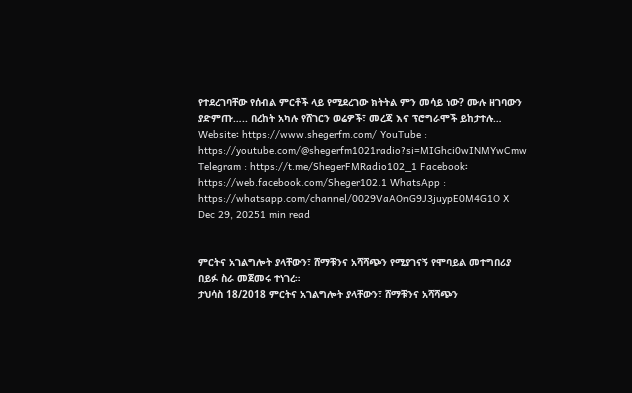የተደረገባቸው የሰብል ምርቶች ላይ የሚደረገው ክትትል ምን መሳይ ነው? ሙሉ ዘገባውን ያድምጡ….. በረከት አካሉ የሸገርን ወሬዎች፣ መረጃ እና ፕሮግራሞች ይከታተሉ… Website፡ https://www.shegerfm.com/ YouTube : https://youtube.com/@shegerfm1021radio?si=MIGhci0wINMYwCmw Telegram : https://t.me/ShegerFMRadio102_1 Facebook፡ https://web.facebook.com/Sheger102.1 WhatsApp : https://whatsapp.com/channel/0029VaAOnG9J3juypE0M4G1O X
Dec 29, 20251 min read


ምርትና አገልግሎት ያላቸውን፣ ሸማቹንና አሻሻጭን የሚያገናኝ የሞባይል መተግበሪያ በይፉ ስራ መጀመሩ ተነገረ።
ታህሳስ 18/2018 ምርትና አገልግሎት ያላቸውን፣ ሸማቹንና አሻሻጭን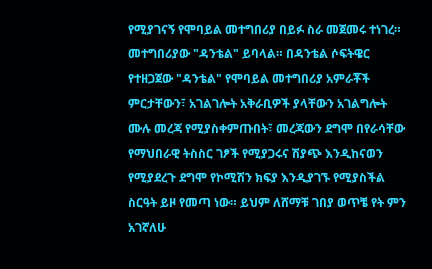የሚያገናኝ የሞባይል መተግበሪያ በይፉ ስራ መጀመሩ ተነገረ። መተግበሪያው "ዳንቴል" ይባላል። በዳንቴል ሶፍትዌር የተዘጋጀው "ዳንቴል" የሞባይል መተግበሪያ አምራቾች ምርታቸውን፣ አገልገሎት አቅራቢዎች ያላቸውን አገልግሎት ሙሉ መረጃ የሚያስቀምጡበት፣ መረጃውን ደግሞ በየራሳቸው የማህበራዊ ትስስር ገፆች የሚያጋሩና ሽያጭ እንዲከናወን የሚያደረጉ ደግሞ የኮሚሽን ክፍያ እንዲያገኙ የሚያስችል ስርዓት ይዞ የመጣ ነው። ይህም ለሸማቹ ገበያ ወጥቼ የት ምን አገኛለሁ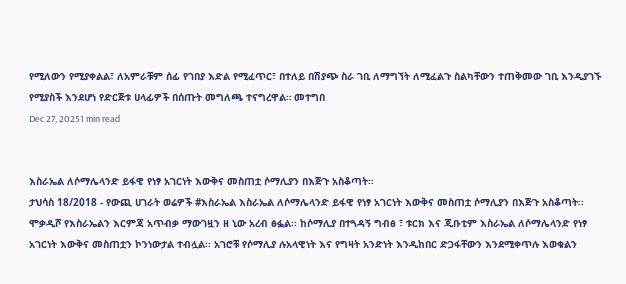የሚለውን የሚያቀልል፣ ለአምራቹም ሰፊ የገበያ እድል የሚፈጥር፣ በተለይ በሽያጭ ስራ ገቢ ለማግኘት ለሚፈልጉ ስልካቸውን ተጠቅመው ገቢ እንዲያገኙ የሚያስች እንደሆነ የድርጅቱ ሀላፊዎች በሰጡት መግለጫ ተናግረዋል። መተግበ
Dec 27, 20251 min read


እስራኤል ለሶማሌላንድ ይፋዊ የነፃ አገርነት እውቅና መስጠቷ ሶማሊያን በእጅጉ አስቆጣት፡፡
ታህሳስ 18/2018 - የውጪ ሀገራት ወሬዎች #እስራኤል እስራኤል ለሶማሌላንድ ይፋዊ የነፃ አገርነት እውቅና መስጠቷ ሶማሊያን በእጅጉ አስቆጣት፡፡ ሞቃዲሾ የእስራኤልን እርምጃ አጥብቃ ማውገዟን ዘ ኒው አረብ ፅፏል፡፡ ከሶማሊያ በተጓዳኝ ግብፅ ፣ ቱርክ እና ጂቡቲም እስራኤል ለሶማሌላንድ የነፃ አገርነት እውቅና መስጠቷን ኮንነውታል ተብሏል፡፡ አገሮቹ የሶማሊያ ሉአላዊነት እና የግዛት አንድነት እንዲከበር ድጋፋቸውን እንደሚቀጥሉ እወቁልን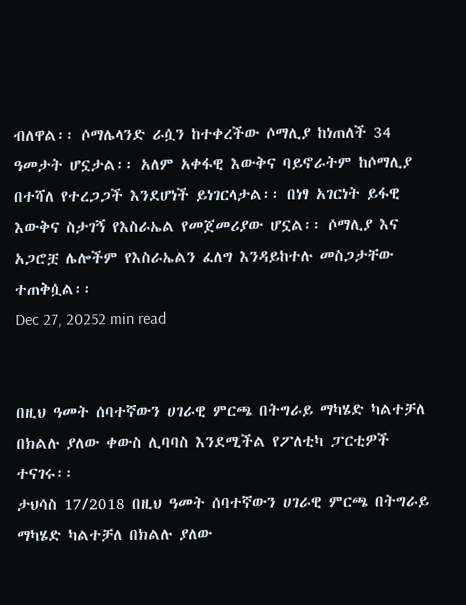ብለዋል፡፡ ሶማሌላንድ ራሷን ከተቀረችው ሶማሊያ ከነጠለች 34 ዓመታት ሆኗታል፡፡ አለም አቀፋዊ እውቅና ባይኖራትም ከሶማሊያ በተሻለ የተረጋጋች እንደሆነች ይነገርላታል፡፡ በነፃ አገርነት ይፋዊ እውቅና ስታገኝ የእስራኤል የመጀመሪያው ሆኗል፡፡ ሶማሊያ እና አጋሮቿ ሌሎችም የእስራኤልን ፈለግ እንዳይከተሉ መስጋታቸው ተጠቅሷል፡፡
Dec 27, 20252 min read


በዚህ ዓመት ሰባተኛውን ሀገራዊ ምርጫ በትግራይ ማካሄድ ካልተቻለ በክልሉ ያለው ቀውስ ሊባባስ እንደሚችል የፖለቲካ ፓርቲዎች ተናገሩ፡፡
ታህሳስ 17/2018 በዚህ ዓመት ሰባተኛውን ሀገራዊ ምርጫ በትግራይ ማካሄድ ካልተቻለ በክልሉ ያለው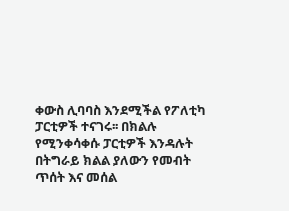ቀውስ ሊባባስ እንደሚችል የፖለቲካ ፓርቲዎች ተናገሩ፡፡ በክልሉ የሚንቀሳቀሱ ፓርቲዎች እንዳሉት በትግራይ ክልል ያለውን የመብት ጥሰት እና መሰል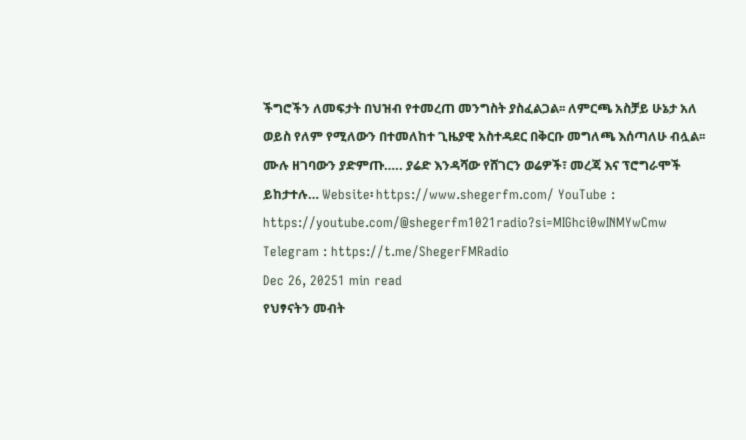ችግሮችን ለመፍታት በህዝብ የተመረጠ መንግስት ያስፈልጋል፡፡ ለምርጫ አስቻይ ሁኔታ አለ ወይስ የለም የሚለውን በተመለከተ ጊዜያዊ አስተዳደር በቅርቡ መግለጫ እሰጣለሁ ብሏል፡፡ ሙሉ ዘገባውን ያድምጡ….. ያሬድ እንዳሻው የሸገርን ወሬዎች፣ መረጃ እና ፕሮግራሞች ይከታተሉ… Website፡ https://www.shegerfm.com/ YouTube : https://youtube.com/@shegerfm1021radio?si=MIGhci0wINMYwCmw Telegram : https://t.me/ShegerFMRadio
Dec 26, 20251 min read
የህፃናትን መብት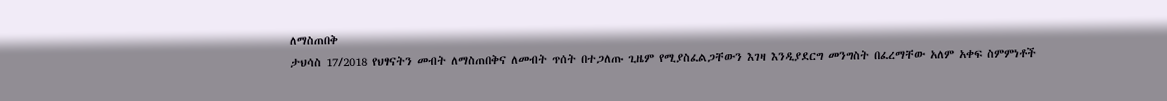ለማስጠበቅ
ታህሳስ 17/2018 የህፃናትን መብት ለማስጠበቅና ለመብት ጥሰት በተጋለጡ ጊዜም የሚያስፈልጋቸውን እገዛ እንዲያደርግ መንግስት በፈረማቸው አለም አቀፍ ስምምነቶች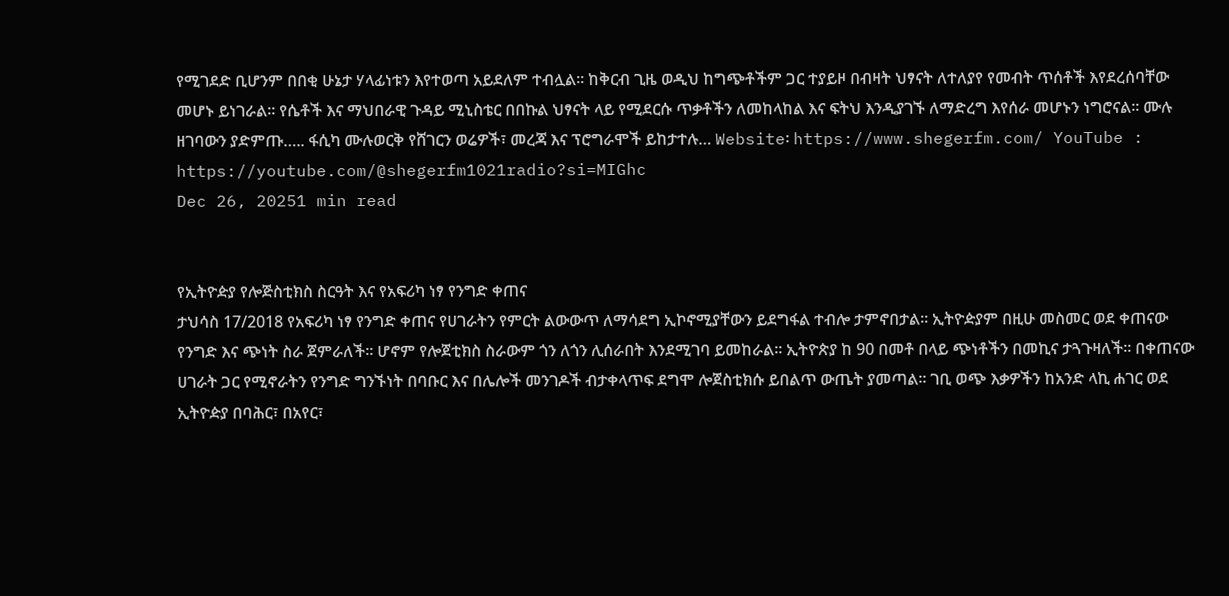የሚገደድ ቢሆንም በበቂ ሁኔታ ሃላፊነቱን እየተወጣ አይደለም ተብሏል፡፡ ከቅርብ ጊዜ ወዲህ ከግጭቶችም ጋር ተያይዞ በብዛት ህፃናት ለተለያየ የመብት ጥሰቶች እየደረሰባቸው መሆኑ ይነገራል፡፡ የሴቶች እና ማህበራዊ ጉዳይ ሚኒስቴር በበኩል ህፃናት ላይ የሚደርሱ ጥቃቶችን ለመከላከል እና ፍትህ እንዲያገኙ ለማድረግ እየሰራ መሆኑን ነግሮናል፡፡ ሙሉ ዘገባውን ያድምጡ….. ፋሲካ ሙሉወርቅ የሸገርን ወሬዎች፣ መረጃ እና ፕሮግራሞች ይከታተሉ… Website፡ https://www.shegerfm.com/ YouTube : https://youtube.com/@shegerfm1021radio?si=MIGhc
Dec 26, 20251 min read


የኢትዮዽያ የሎጅስቲክስ ስርዓት እና የአፍሪካ ነፃ የንግድ ቀጠና
ታህሳስ 17/2018 የአፍሪካ ነፃ የንግድ ቀጠና የሀገራትን የምርት ልውውጥ ለማሳደግ ኢኮኖሚያቸውን ይደግፋል ተብሎ ታምኖበታል፡፡ ኢትዮዽያም በዚሁ መስመር ወደ ቀጠናው የንግድ እና ጭነት ስራ ጀምራለች። ሆኖም የሎጀቲክስ ስራውም ጎን ለጎን ሊሰራበት እንደሚገባ ይመከራል። ኢትዮጵያ ከ 90 በመቶ በላይ ጭነቶችን በመኪና ታጓጉዛለች፡፡ በቀጠናው ሀገራት ጋር የሚኖራትን የንግድ ግንኙነት በባቡር እና በሌሎች መንገዶች ብታቀላጥፍ ደግሞ ሎጀስቲክሱ ይበልጥ ውጤት ያመጣል። ገቢ ወጭ እቃዎችን ከአንድ ላኪ ሐገር ወደ ኢትዮዽያ በባሕር፣ በአየር፣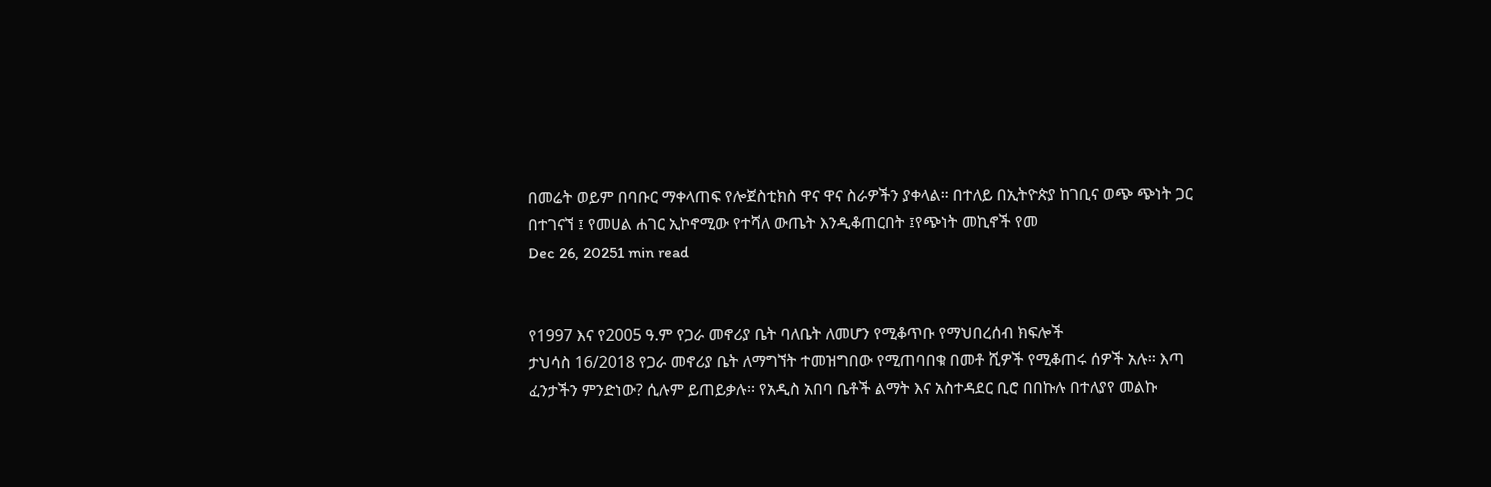በመሬት ወይም በባቡር ማቀላጠፍ የሎጀስቲክስ ዋና ዋና ስራዎችን ያቀላል። በተለይ በኢትዮጵያ ከገቢና ወጭ ጭነት ጋር በተገናኘ ፤ የመሀል ሐገር ኢኮኖሚው የተሻለ ውጤት እንዲቆጠርበት ፤የጭነት መኪኖች የመ
Dec 26, 20251 min read


የ1997 እና የ2005 ዓ.ም የጋራ መኖሪያ ቤት ባለቤት ለመሆን የሚቆጥቡ የማህበረሰብ ክፍሎች
ታህሳስ 16/2018 የጋራ መኖሪያ ቤት ለማግኘት ተመዝግበው የሚጠባበቁ በመቶ ሺዎች የሚቆጠሩ ሰዎች አሉ፡፡ እጣ ፈንታችን ምንድነው? ሲሉም ይጠይቃሉ፡፡ የአዲስ አበባ ቤቶች ልማት እና አስተዳደር ቢሮ በበኩሉ በተለያየ መልኩ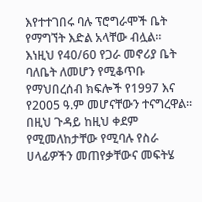እየተተገበሩ ባሉ ፕሮግራሞች ቤት የማግኘት እድል አላቸው ብሏል፡፡ እነዚህ የ40/60 የጋራ መኖሪያ ቤት ባለቤት ለመሆን የሚቆጥቡ የማህበረሰብ ክፍሎች የ1997 እና የ2005 ዓ.ም መሆናቸውን ተናግረዋል፡፡ በዚህ ጉዳይ ከዚህ ቀደም የሚመለከታቸው የሚባሉ የስራ ሀላፊዎችን መጠየቃቸውና መፍትሄ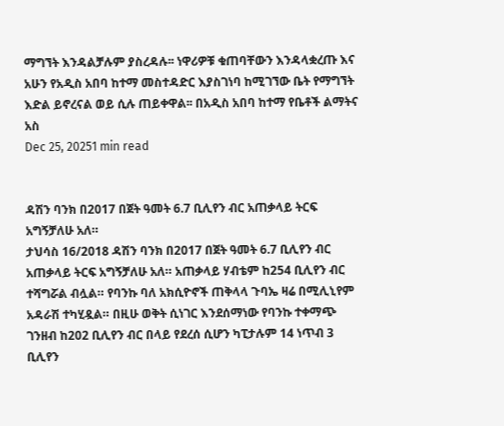ማግኘት እንዳልቻሉም ያስረዳሉ፡፡ ነዋሪዎቹ ቁጠባቸውን እንዳላቋረጡ እና አሁን የአዲስ አበባ ከተማ መስተዳድር እያስገነባ ከሚገኘው ቤት የማግኘት እድል ይኖረናል ወይ ሲሉ ጠይቀዋል፡፡ በአዲስ አበባ ከተማ የቤቶች ልማትና አስ
Dec 25, 20251 min read


ዳሽን ባንክ በ2017 በጀት ዓመት 6.7 ቢሊየን ብር አጠቃላይ ትርፍ አግኝቻለሁ አለ።
ታህሳስ 16/2018 ዳሽን ባንክ በ2017 በጀት ዓመት 6.7 ቢሊየን ብር አጠቃላይ ትርፍ አግኝቻለሁ አለ። አጠቃላይ ሃብቴም ከ254 ቢሊየን ብር ተሻግሯል ብሏል። የባንኩ ባለ አክሲዮኖች ጠቅላላ ጉባኤ ዛሬ በሚሊኒየም አዳራሽ ተካሂዷል። በዚሁ ወቅት ሲነገር እንደሰማነው የባንኩ ተቀማጭ ገንዘብ ከ202 ቢሊየን ብር በላይ የደረሰ ሲሆን ካፒታሉም 14 ነጥብ 3 ቢሊየን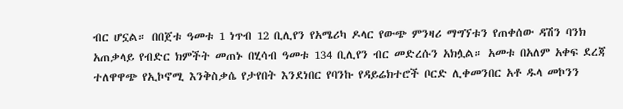ብር ሆኗል። በበጀቱ ዓመቱ 1 ነጥብ 12 ቢሊየን የአሜሪካ ዶላር የውጭ ምንዛሪ ማግኘቱን የጠቀሰው ዳሽን ባንክ አጠቃላይ የብድር ክምችት መጠኑ በሂሳብ ዓመቱ 134 ቢሊየን ብር መድረሱን አክሏል። አመቱ በአለም አቀፍ ደረጃ ተለዋዋጭ የኢኮኖሚ እንቅስቃሴ የታየበት እንደነበር የባንኩ የዳይሬክተሮች ቦርድ ሊቀመንበር አቶ ዱላ መኮንን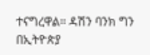ተናግረዋል። ዳሽን ባንክ ግን በኢትዮጵያ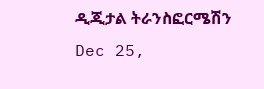ዲጂታል ትራንስፎርሜሽን
Dec 25,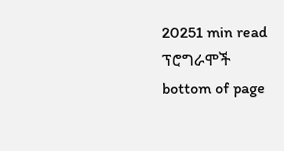20251 min read
ፕሮግራሞች
bottom of page